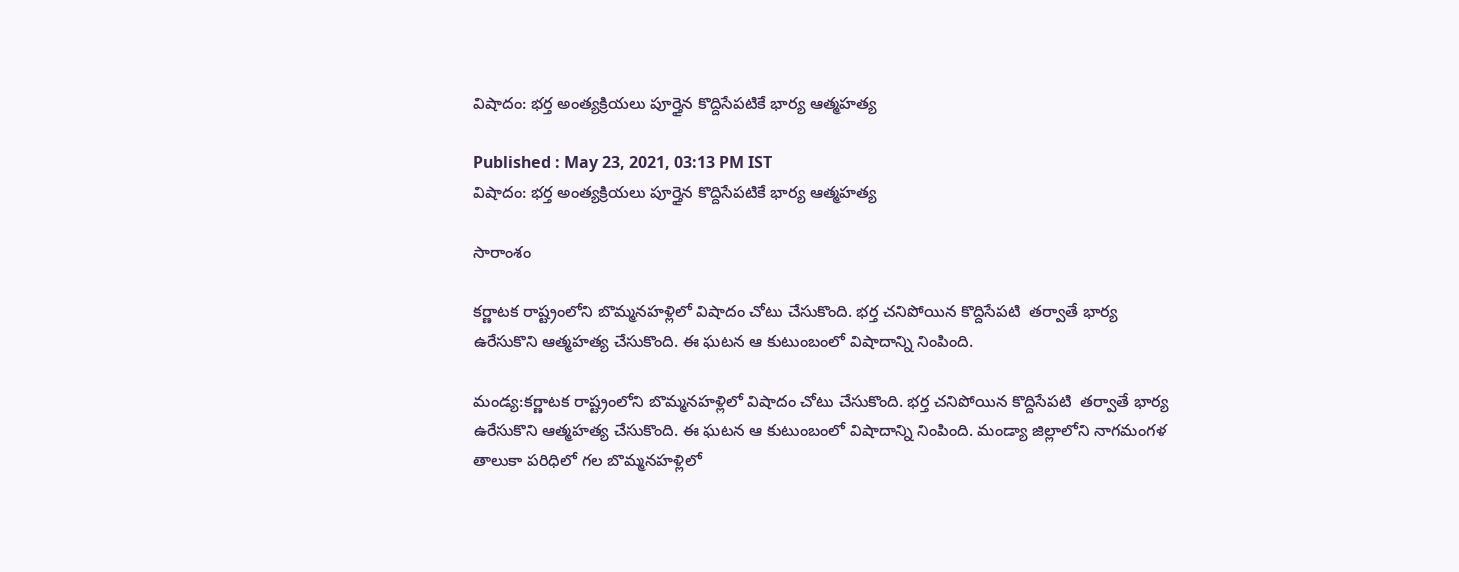విషాదం: భర్త అంత్యక్రియలు పూర్తైన కొద్దిసేపటికే భార్య ఆత్మహత్య

Published : May 23, 2021, 03:13 PM IST
విషాదం: భర్త అంత్యక్రియలు పూర్తైన కొద్దిసేపటికే భార్య ఆత్మహత్య

సారాంశం

కర్ణాటక రాష్ట్రంలోని బొమ్మనహళ్లిలో విషాదం చోటు చేసుకొంది. భర్త చనిపోయిన కొద్దిసేపటి  తర్వాతే భార్య ఉరేసుకొని ఆత్మహత్య చేసుకొంది. ఈ ఘటన ఆ కుటుంబంలో విషాదాన్ని నింపింది.

మండ్య:కర్ణాటక రాష్ట్రంలోని బొమ్మనహళ్లిలో విషాదం చోటు చేసుకొంది. భర్త చనిపోయిన కొద్దిసేపటి  తర్వాతే భార్య ఉరేసుకొని ఆత్మహత్య చేసుకొంది. ఈ ఘటన ఆ కుటుంబంలో విషాదాన్ని నింపింది. మండ్యా జిల్లాలోని నాగమంగళ తాలుకా పరిధిలో గల బొమ్మనహళ్లిలో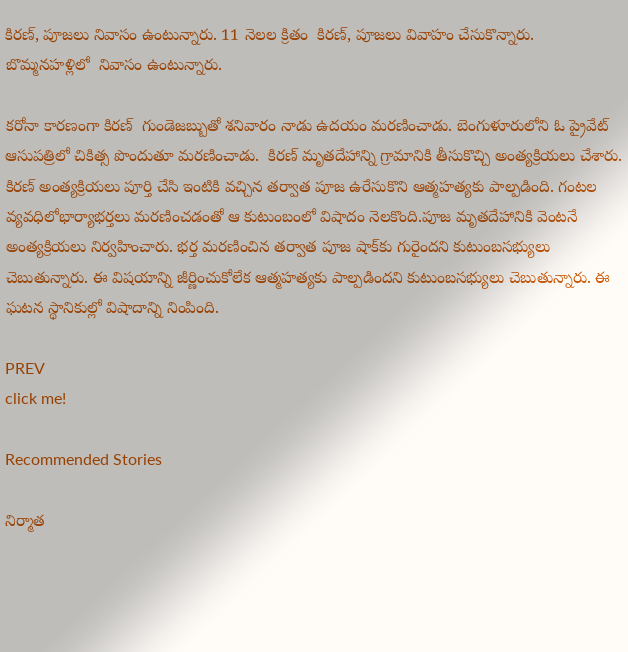కిరణ్, పూజలు నివాసం ఉంటున్నారు. 11 నెలల క్రితం  కిరణ్, పూజలు వివాహం చేసుకొన్నారు. బొమ్మనహళ్లిలో  నివాసం ఉంటున్నారు.

కరోనా కారణంగా కిరణ్  గుండెజబ్బుతో శనివారం నాడు ఉదయం మరణించాడు. బెంగుళూరులోని ఓ ప్రైవేట్ ఆసుపత్రిలో చికిత్స పొందుతూ మరణించాడు.  కిరణ్ మృతదేహాన్ని గ్రామానికి తీసుకొచ్చి అంత్యక్రియలు చేశారు. కిరణ్ అంత్యక్రియలు పూర్తి చేసి ఇంటికి వచ్చిన తర్వాత పూజ ఉరేసుకొని ఆత్మహత్యకు పాల్పడింది. గంటల వ్యవధిలోభార్యాభర్తలు మరణించడంతో ఆ కుటుంబంలో విషాదం నెలకొంది.పూజ మృతదేహానికి వెంటనే అంత్యక్రియలు నిర్వహించారు. భర్త మరణించిన తర్వాత పూజ షాక్‌కు గురైందని కుటుంబసభ్యులు చెబుతున్నారు. ఈ విషయాన్ని జీర్ణించుకోలేక ఆత్మహత్యకు పాల్పడిందని కుటుంబసభ్యులు చెబుతున్నారు. ఈ ఘటన స్థానికుల్లో విషాదాన్ని నింపింది.

PREV
click me!

Recommended Stories

నిర్మాత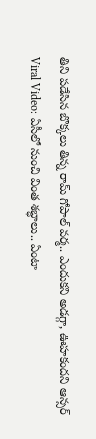తిని ప‌డేసిన బొక్క‌లు తిన్న రామ్ గోపాల్ వ‌ర్మ‌.. ఎందుక‌ని అడ‌గ్గా, ఊహ‌కంద‌ని ఆన్స‌ర్‌
Viral Video: ఏసీలో నుంచి వింత శ‌బ్ధాలు.. ఏంటా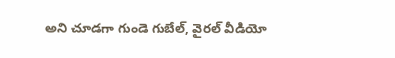అని చూడ‌గా గుండె గుబేల్‌, వైర‌ల్ వీడియో